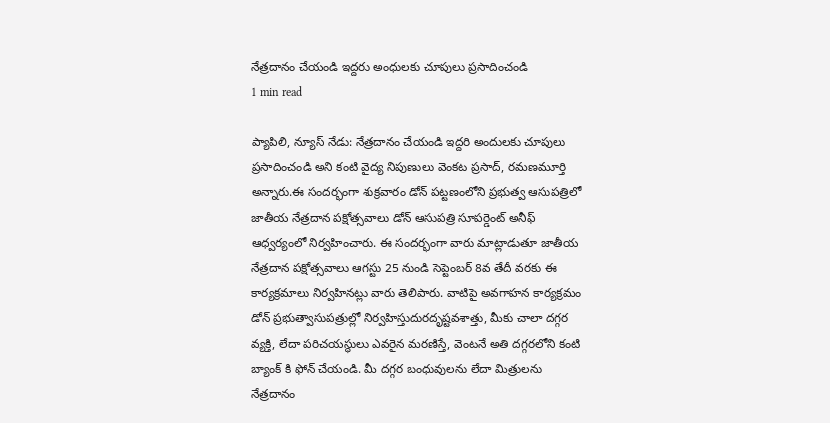నేత్రదానం చేయండి ఇద్దరు అంధులకు చూపులు ప్రసాదించండి
1 min read

ప్యాపిలి, న్యూస్ నేడు: నేత్రదానం చేయండి ఇద్దరి అందులకు చూపులు ప్రసాదించండి అని కంటి వైద్య నిపుణులు వెంకట ప్రసాద్, రమణమూర్తి అన్నారు.ఈ సందర్భంగా శుక్రవారం డోన్ పట్టణంలోని ప్రభుత్వ ఆసుపత్రిలో జాతీయ నేత్రదాన పక్షోత్సవాలు డోన్ ఆసుపత్రి సూపర్డెంట్ అనీఫ్ ఆధ్వర్యంలో నిర్వహించారు. ఈ సందర్భంగా వారు మాట్లాడుతూ జాతీయ నేత్రదాన పక్షోత్సవాలు ఆగస్టు 25 నుండి సెప్టెంబర్ 8వ తేదీ వరకు ఈ కార్యక్రమాలు నిర్వహినట్లు వారు తెలిపారు. వాటిపై అవగాహన కార్యక్రమం డోన్ ప్రభుత్వాసుపత్రుల్లో నిర్వహిస్తుదురదృష్టవశాత్తు, మీకు చాలా దగ్గర వ్యక్తి, లేదా పరిచయస్థులు ఎవరైన మరణిస్తే, వెంటనే అతి దగ్గరలోని కంటి బ్యాంక్ కి ఫోన్ చేయండి. మీ దగ్గర బంధువులను లేదా మిత్రులను నేత్రదానం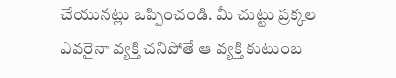చేయునట్లు ఒప్పించండి. మీ చుట్టు ప్రక్కల ఎవరైనా వ్యక్తి చనిపోతే ఆ వ్యక్తి కుటుంబ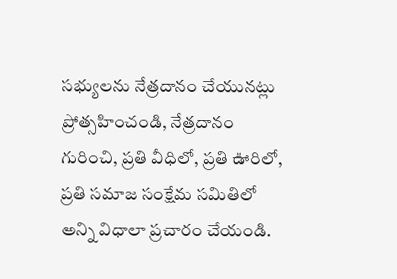సభ్యులను నేత్రదానం చేయునట్లు ప్రోత్సహించండి, నేత్రదానం గురించి, ప్రతి వీధిలో, ప్రతి ఊరిలో, ప్రతి సమాజ సంక్షేమ సమితిలో అన్ని విధాలా ప్రచారం చేయండి.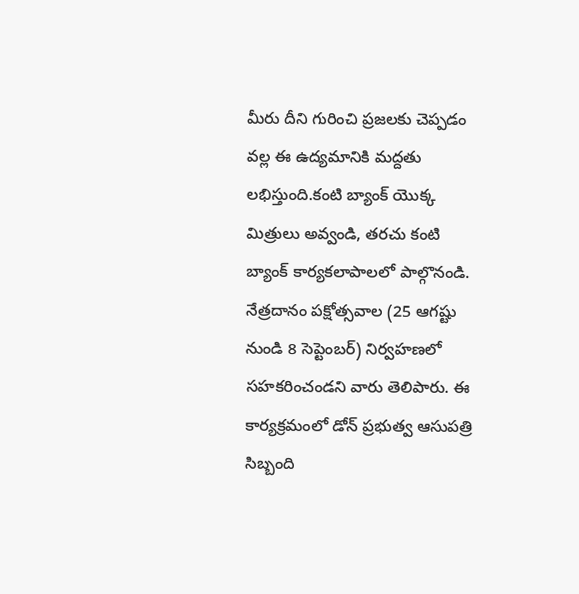మీరు దీని గురించి ప్రజలకు చెప్పడం వల్ల ఈ ఉద్యమానికి మద్దతు లభిస్తుంది.కంటి బ్యాంక్ యొక్క మిత్రులు అవ్వండి, తరచు కంటి బ్యాంక్ కార్యకలాపాలలో పాల్గొనండి. నేత్రదానం పక్షోత్సవాల (25 ఆగష్టు నుండి 8 సెప్టెంబర్) నిర్వహణలో సహకరించండని వారు తెలిపారు. ఈ కార్యక్రమంలో డోన్ ప్రభుత్వ ఆసుపత్రి సిబ్బంది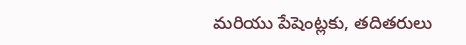మరియు పేషెంట్లకు, తదితరులు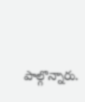పాల్గొన్నారు.